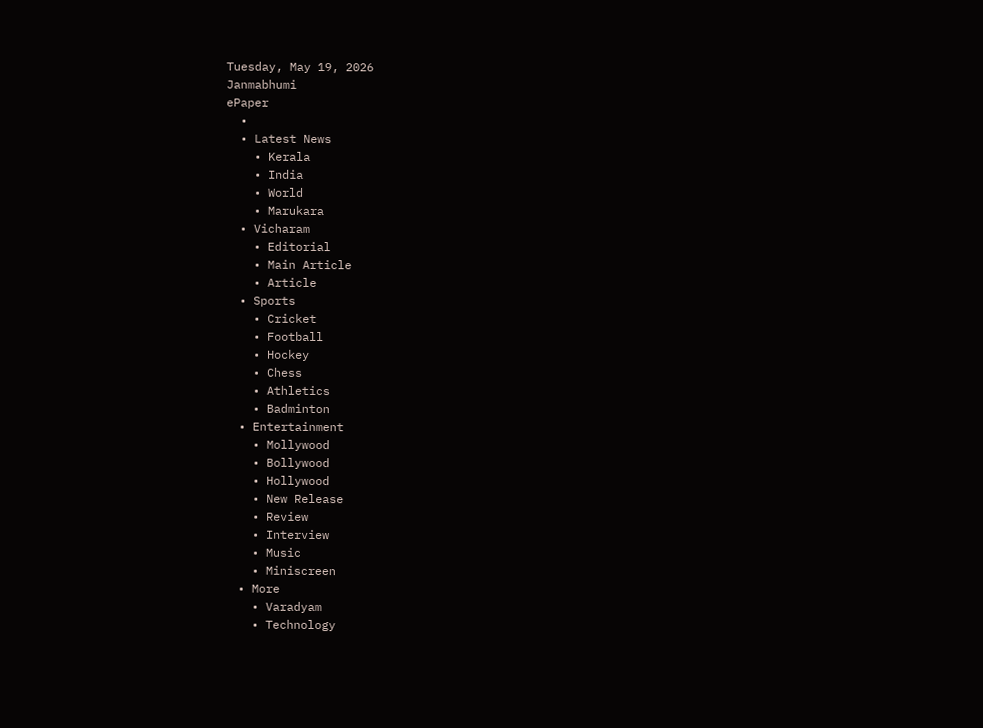Tuesday, May 19, 2026
Janmabhumi
ePaper
  •
  • Latest News
    • Kerala
    • India
    • World
    • Marukara
  • Vicharam
    • Editorial
    • Main Article
    • Article
  • Sports
    • Cricket
    • Football
    • Hockey
    • Chess
    • Athletics
    • Badminton
  • Entertainment
    • Mollywood
    • Bollywood
    • Hollywood
    • New Release
    • Review
    • Interview
    • Music
    • Miniscreen
  • More
    • Varadyam
    • Technology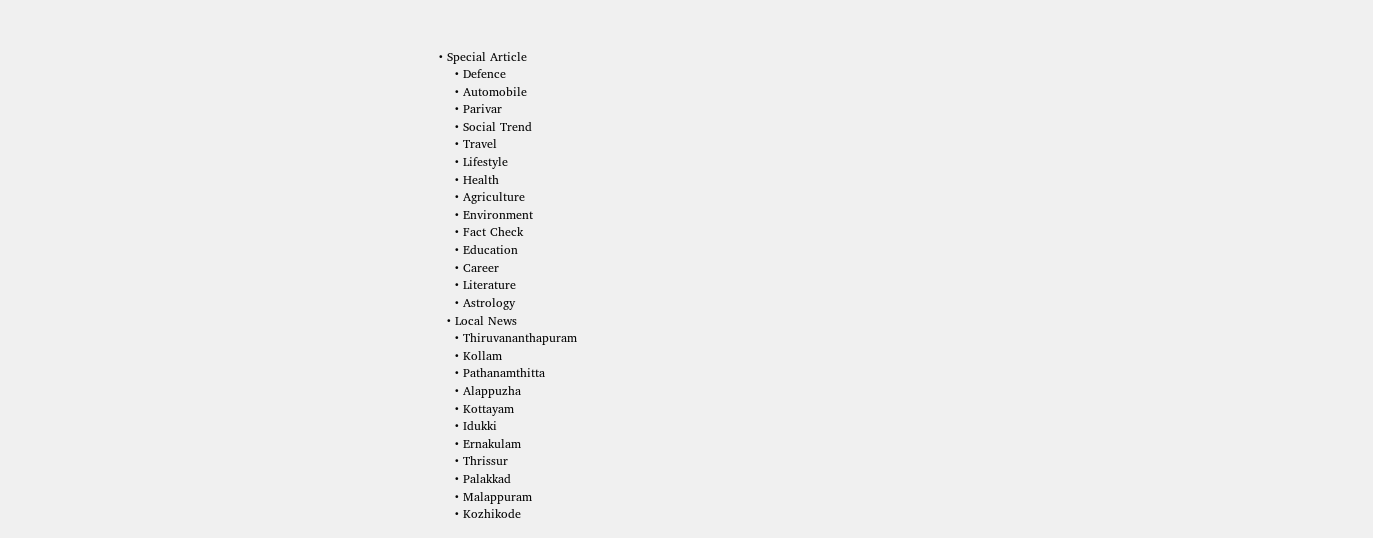• Special Article
    • Defence
    • Automobile
    • Parivar
    • Social Trend
    • Travel
    • Lifestyle
    • Health
    • Agriculture
    • Environment
    • Fact Check
    • Education
    • Career
    • Literature
    • Astrology
  • Local News
    • Thiruvananthapuram
    • Kollam
    • Pathanamthitta
    • Alappuzha
    • Kottayam
    • Idukki
    • Ernakulam
    • Thrissur
    • Palakkad
    • Malappuram
    • Kozhikode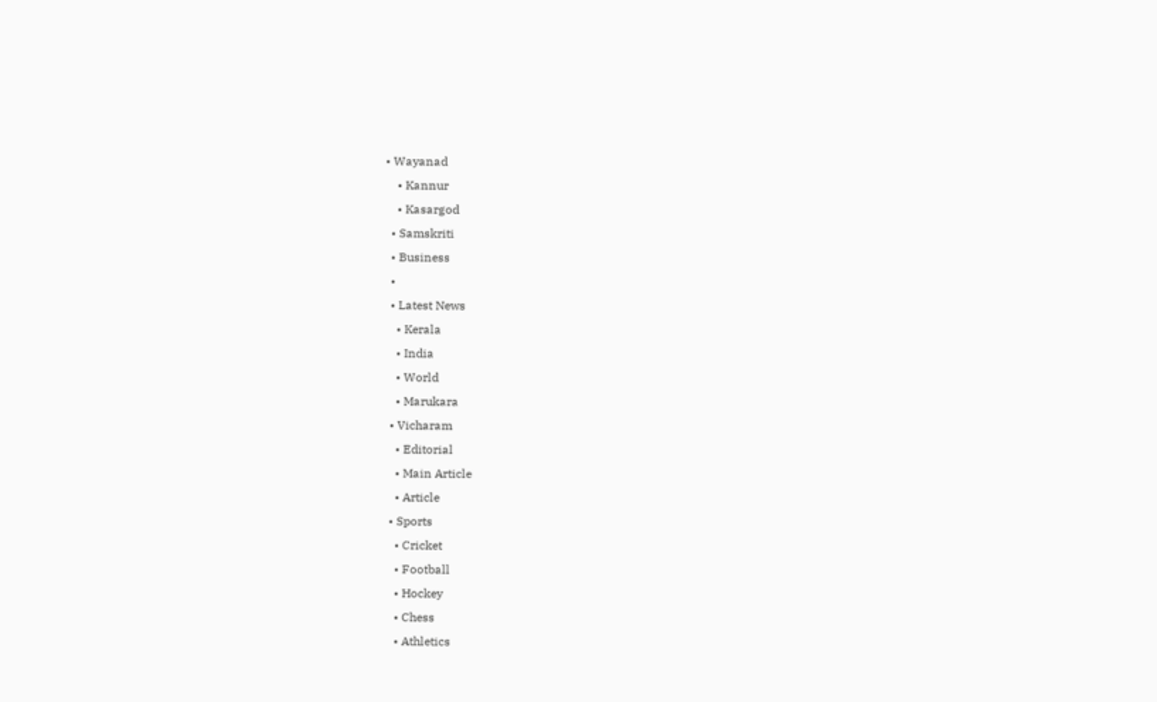• Wayanad
    • Kannur
    • Kasargod
  • Samskriti
  • Business
  •
  • Latest News
    • Kerala
    • India
    • World
    • Marukara
  • Vicharam
    • Editorial
    • Main Article
    • Article
  • Sports
    • Cricket
    • Football
    • Hockey
    • Chess
    • Athletics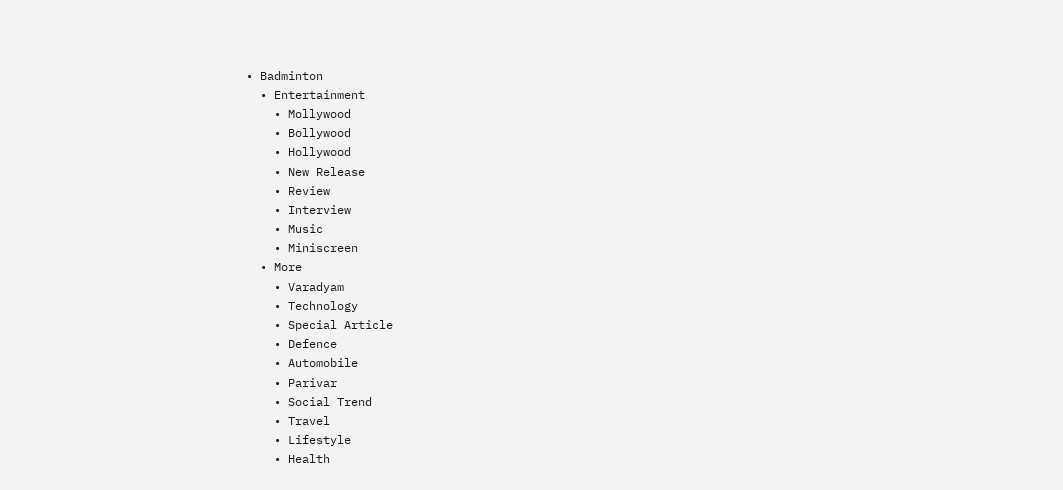• Badminton
  • Entertainment
    • Mollywood
    • Bollywood
    • Hollywood
    • New Release
    • Review
    • Interview
    • Music
    • Miniscreen
  • More
    • Varadyam
    • Technology
    • Special Article
    • Defence
    • Automobile
    • Parivar
    • Social Trend
    • Travel
    • Lifestyle
    • Health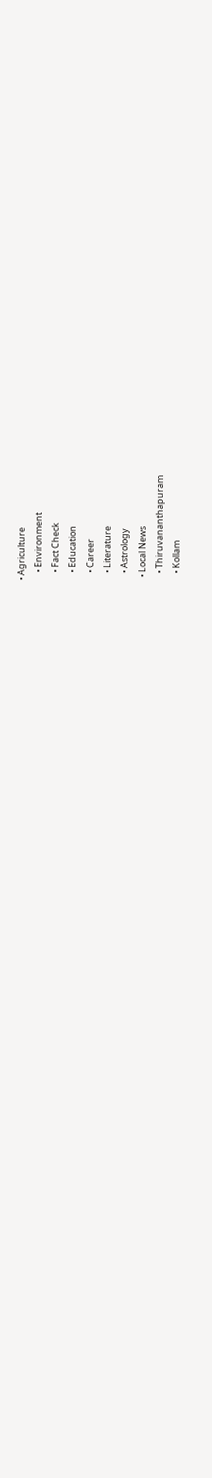• Agriculture
    • Environment
    • Fact Check
    • Education
    • Career
    • Literature
    • Astrology
  • Local News
    • Thiruvananthapuram
    • Kollam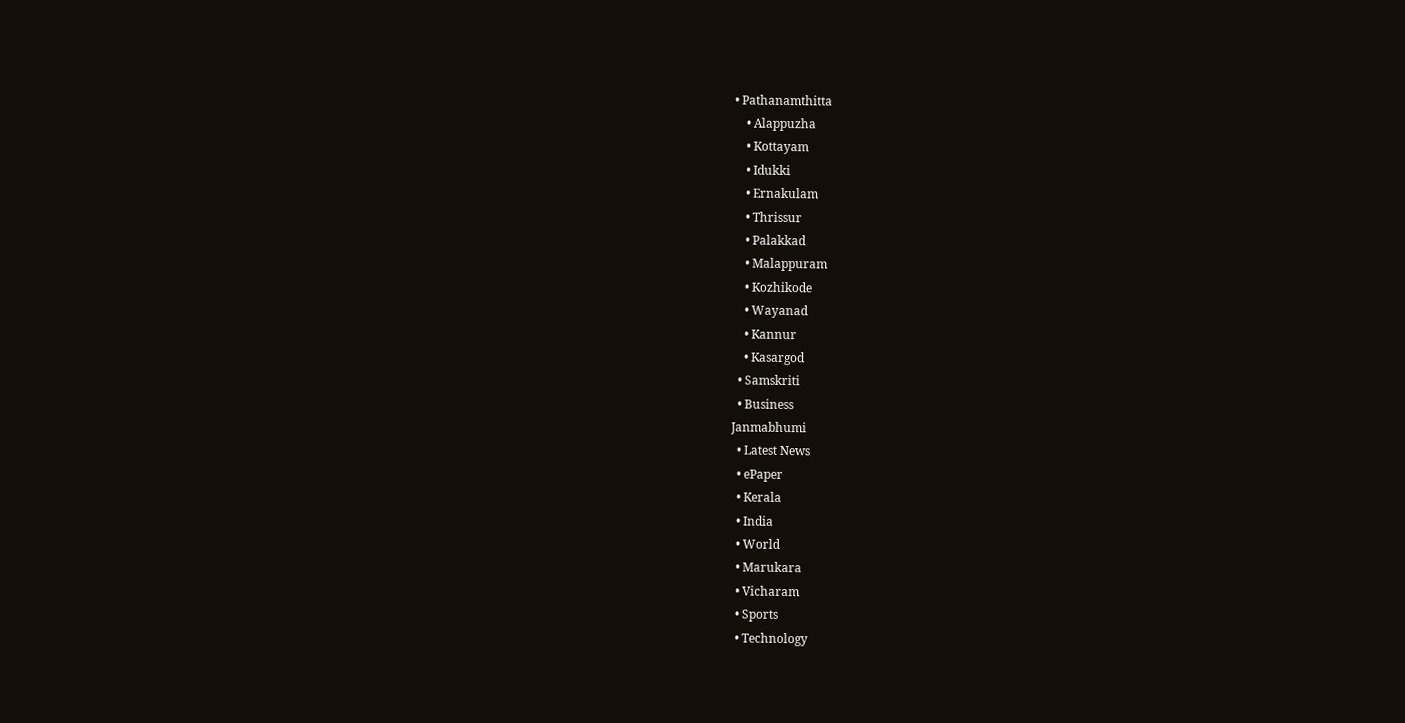• Pathanamthitta
    • Alappuzha
    • Kottayam
    • Idukki
    • Ernakulam
    • Thrissur
    • Palakkad
    • Malappuram
    • Kozhikode
    • Wayanad
    • Kannur
    • Kasargod
  • Samskriti
  • Business
Janmabhumi
  • Latest News
  • ePaper
  • Kerala
  • India
  • World
  • Marukara
  • Vicharam
  • Sports
  • Technology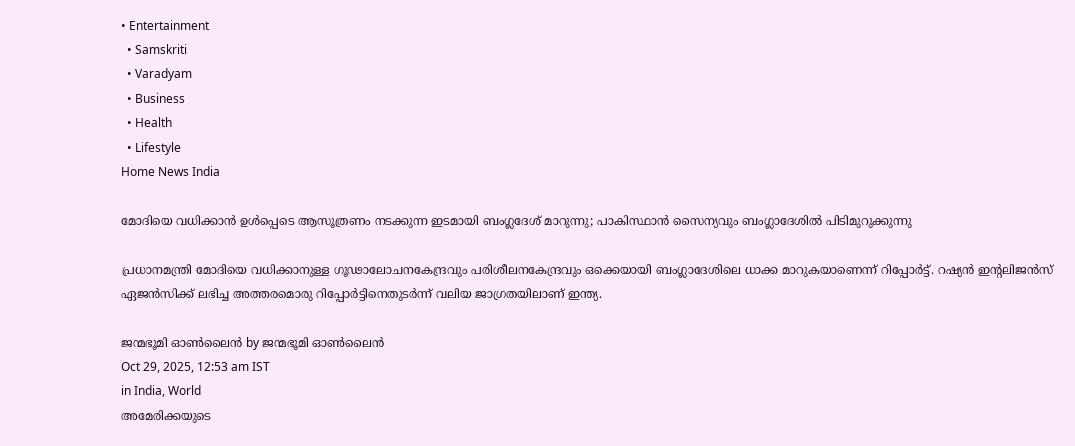• Entertainment
  • Samskriti
  • Varadyam
  • Business
  • Health
  • Lifestyle
Home News India

മോദിയെ വധിക്കാന്‍ ഉള്‍പ്പെടെ ആസൂത്രണം നടക്കുന്ന ഇടമായി ബംഗ്ലദേശ് മാറുന്നു; പാകിസ്ഥാന്‍ സൈന്യവും ബംഗ്ലാദേശില്‍ പിടിമുറുക്കുന്നു

പ്രധാനമന്ത്രി മോദിയെ വധിക്കാനുള്ള ഗൂഢാലോചനകേന്ദ്രവും പരിശീലനകേന്ദ്രവും ഒക്കെയായി ബംഗ്ലാദേശിലെ ധാക്ക മാറുകയാണെന്ന് റിപ്പോര്‍ട്ട്. റഷ്യന്‍ ഇന്‍റലിജന്‍സ് ഏജന്‍സിക്ക് ലഭിച്ച അത്തരമൊരു റിപ്പോര്‍ട്ടിനെതുടര്‍ന്ന് വലിയ ജാഗ്രതയിലാണ് ഇന്ത്യ.

ജന്മഭൂമി ഓണ്‍ലൈന്‍ by ജന്മഭൂമി ഓണ്‍ലൈന്‍
Oct 29, 2025, 12:53 am IST
in India, World
അമേരിക്കയുടെ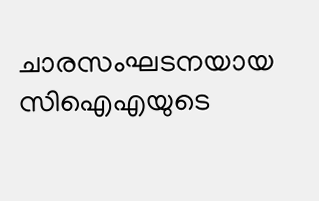ചാരസംഘടനയായ സിഐഎയുടെ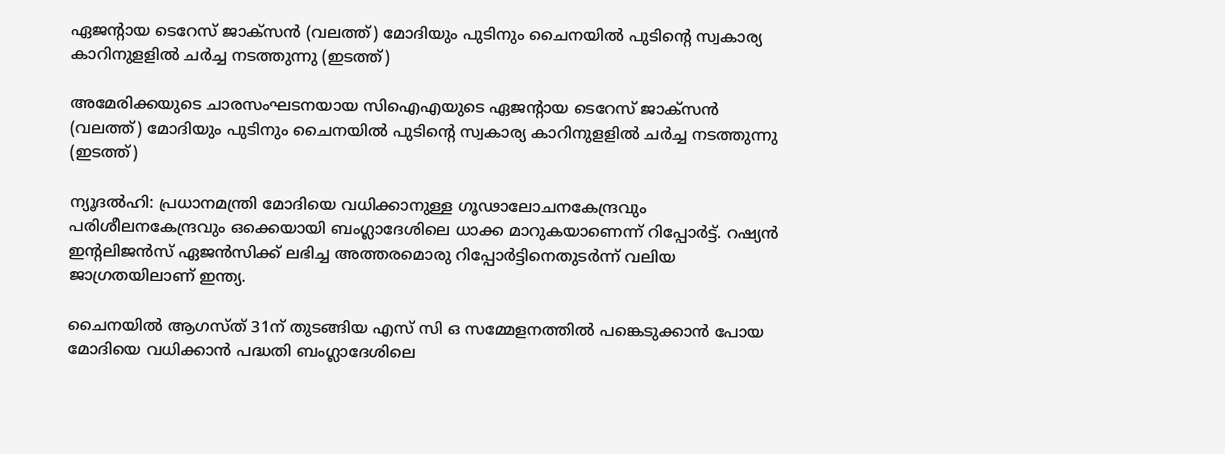ഏജന്‍റായ ടെറേസ് ജാക്സന്‍ (വലത്ത്) മോദിയും പുടിനും ചൈനയില്‍ പുടിന്‍റെ സ്വകാര്യ കാറിനുളളില്‍ ചര്‍ച്ച നടത്തുന്നു (ഇടത്ത്)

അമേരിക്കയുടെ ചാരസംഘടനയായ സിഐഎയുടെ ഏജന്‍റായ ടെറേസ് ജാക്സന്‍ (വലത്ത്) മോദിയും പുടിനും ചൈനയില്‍ പുടിന്‍റെ സ്വകാര്യ കാറിനുളളില്‍ ചര്‍ച്ച നടത്തുന്നു (ഇടത്ത്)

ന്യൂദല്‍ഹി: പ്രധാനമന്ത്രി മോദിയെ വധിക്കാനുള്ള ഗൂഢാലോചനകേന്ദ്രവും പരിശീലനകേന്ദ്രവും ഒക്കെയായി ബംഗ്ലാദേശിലെ ധാക്ക മാറുകയാണെന്ന് റിപ്പോര്‍ട്ട്. റഷ്യന്‍ ഇന്‍റലിജന്‍സ് ഏജന്‍സിക്ക് ലഭിച്ച അത്തരമൊരു റിപ്പോര്‍ട്ടിനെതുടര്‍ന്ന് വലിയ ജാഗ്രതയിലാണ് ഇന്ത്യ.

ചൈനയില്‍ ആഗസ്ത് 31ന് തുടങ്ങിയ എസ് സി ഒ സമ്മേളനത്തില്‍ പങ്കെടുക്കാന്‍ പോയ മോദിയെ വധിക്കാന്‍ പദ്ധതി ബംഗ്ലാദേശിലെ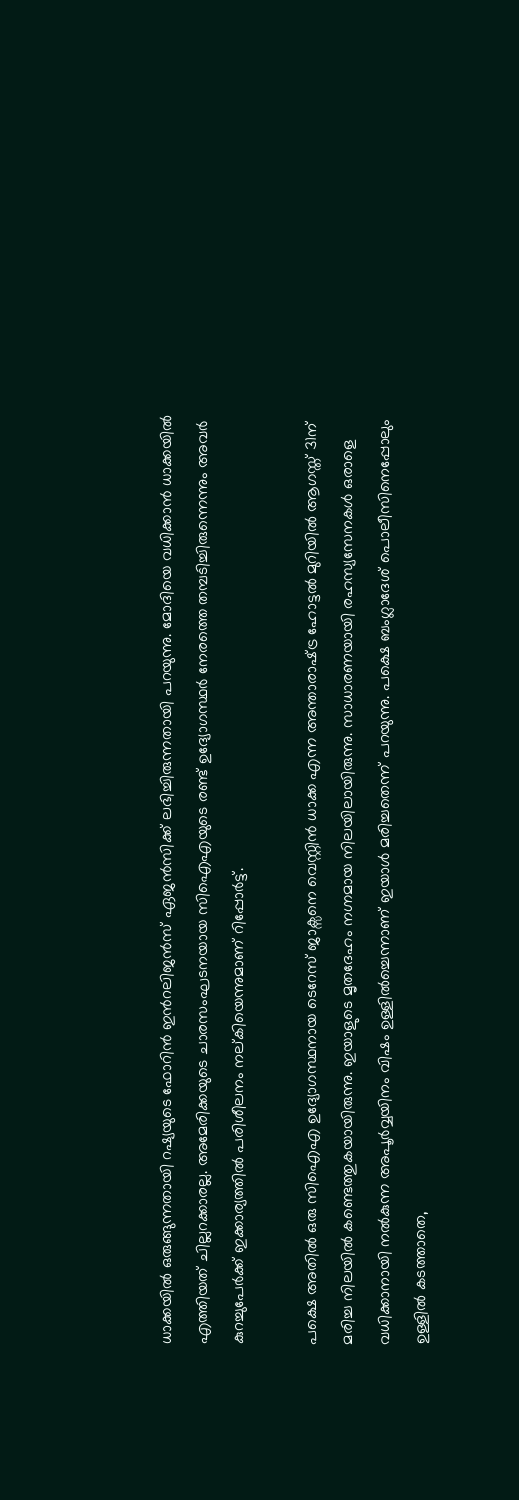ധാക്കയില്‍ ഒരുങ്ങുന്നതായി റഷ്യയുടെ ഫോറിന്‍ ഇന്‍റലിജന്‍സ് ഏജന്‍സിക്ക് ലഭിച്ചിരുന്നതായി പറയുന്നു. മോദിയെ വധിക്കാന്‍ ധാക്കയില്‍ എത്തിയത് ചില്ലറക്കാരല്ല. അമേരിക്കയുടെ ചാരസംഘടനയായ സിഐഎയുടെ രണ്ട് ഉദ്യോഗസ്ഥര്‍ നേരത്തെ തമ്പടിച്ചിരുന്നെന്നും അവര്‍ കുറച്ചുപേര്‍ക്ക് ഇക്കാര്യത്തില്‍ പരിശീലനം നല‍്കിയെന്നുമാണ് റിപ്പോര്‍ട്ട്.

പക്ഷെ അതില്‍ ഒരു സിഐഎ ഉദ്യോഗസ്ഥനായ ടെറേസ് ജാക്സനെ വെസ്റ്റിന്‍ ധാക്ക എന്ന അന്താരാഷ്‌ട്ര ഹോട്ടല്‍ മുറിയില്‍ ആഗസ്ത് 31ന് മരിച്ച നിലയില്‍ കണ്ടെത്തുകയായിരുന്നു. ഇയാളുടെ മൃതദേഹം നഗ്നമായ നിലയിലായിരുന്നു. സാധാരണയായി രഹസ്യസേനകള്‍ ഒരാളെ വധിക്കാനായി നല്‍കുന്ന അപൂര്‍വ്വയിനം വിഷം ഉള്ളില്‍ച്ചെന്നാണ് ഇയാള്‍ മരിച്ചതെന്ന് പറയുന്നു. പക്ഷെ ബംഗ്ലാദേശ് പൊലീസിനെപ്പോലും ഉള്ളില്‍ കടത്താതെ,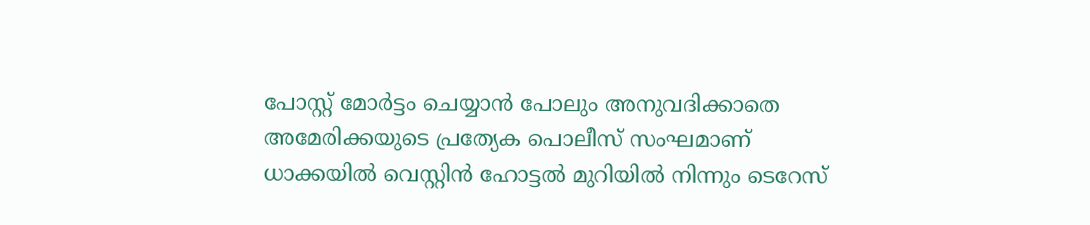പോസ്റ്റ് മോര്‍ട്ടം ചെയ്യാന്‍ പോലും അനുവദിക്കാതെ അമേരിക്കയുടെ പ്രത്യേക പൊലീസ് സംഘമാണ് ധാക്കയില്‍ വെസ്റ്റിന്‍ ഹോട്ടല്‍ മുറിയില്‍ നിന്നും ടെറേസ്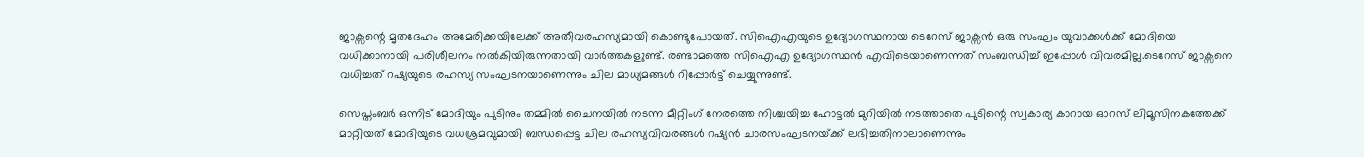ജാക്സന്റെ മൃതദേഹം അമേരിക്കയിലേക്ക് അതീവരഹസ്യമായി കൊണ്ടുപോയത്. സിഐഎയുടെ ഉദ്യോഗസ്ഥനായ ടെറേസ് ജാക്സന്‍ ഒരു സംഘം യുവാക്കള്‍ക്ക് മോദിയെ വധിക്കാനായി പരിശീലനം നല്‍കിയിരുന്നതായി വാര്‍ത്തകള‍ുണ്ട്. രണ്ടാമത്തെ സിഐഎ ഉദ്യോഗസ്ഥന്‍ എവിടെയാണെന്നത് സംബന്ധിച്ച് ഇപ്പോള്‍ വിവരമില്ല.ടെറേസ് ജാക്സനെ വധിച്ചത് റഷ്യയുടെ രഹസ്യ സംഘടനയാണെന്നും ചില മാധ്യമങ്ങള്‍ റിപ്പോര്‍ട്ട് ചെയ്യുന്നുണ്ട്.

സെപ്തംബര്‍ ഒന്നിട് മോദിയും പുടിനും തമ്മില്‍ ചൈനയില്‍ നടന്ന മീറ്റിംഗ് നേരത്തെ നിശ്ചയിച്ച ഹോട്ടല്‍ മുറിയില്‍ നടത്താതെ പുടിന്റെ സ്വകാര്യ കാറായ ഓറസ് ലിമൂസിനകത്തേക്ക് മാറ്റിയത് മോദിയുടെ വധശ്രമവുമായി ബന്ധപ്പെട്ട ചില രഹസ്യവിവരങ്ങള്‍ റഷ്യന്‍ ചാരസംഘടനയ്‌ക്ക് ലഭിച്ചതിനാലാണെന്നും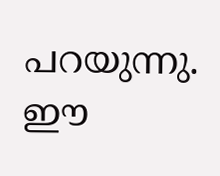പറയുന്നു. ഈ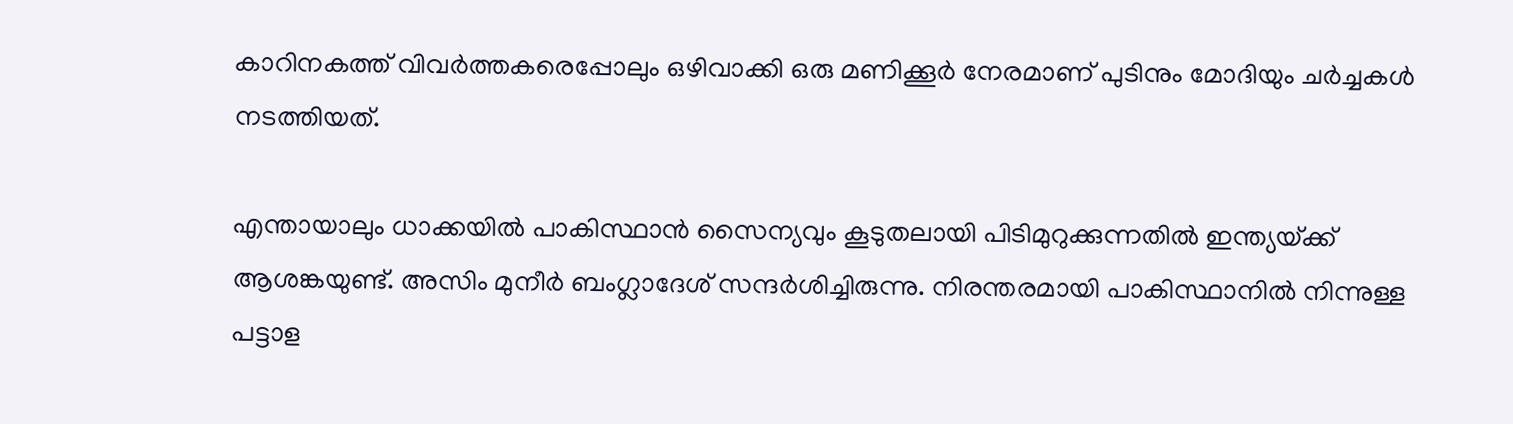കാറിനകത്ത് വിവര്‍ത്തകരെപ്പോലും ഒഴിവാക്കി ഒരു മണിക്കൂര്‍ നേരമാണ് പുടിനും മോദിയും ചര്‍ച്ചകള്‍ നടത്തിയത്.

എന്തായാലും ധാക്കയില്‍ പാകിസ്ഥാന്‍ സൈന്യവും കൂടുതലായി പിടിമുറുക്കുന്നതില്‍ ഇന്ത്യയ്‌ക്ക് ആശങ്കയുണ്ട്. അസിം മുനീര്‍ ബംഗ്ലാദേശ് സന്ദര്‍ശിച്ചിരുന്നു. നിരന്തരമായി പാകിസ്ഥാനില്‍ നിന്നുള്ള പട്ടാള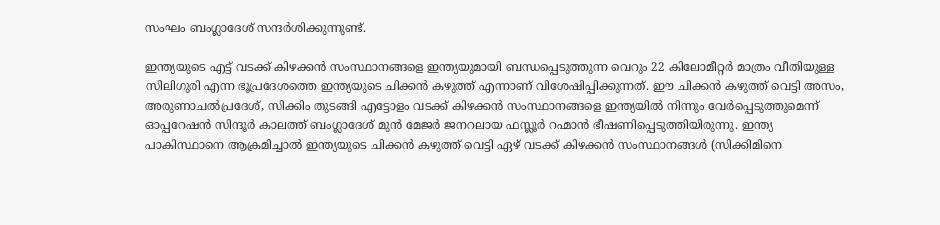സംഘം ബംഗ്ലാദേശ് സന്ദര്‍ശിക്കുന്നുണ്ട്.

ഇന്ത്യയുടെ എട്ട് വടക്ക് കിഴക്കന്‍ സംസ്ഥാനങ്ങളെ ഇന്ത്യയുമായി ബന്ധപ്പെടുത്തുന്ന വെറും 22 കിലോമീറ്റര്‍ മാത്രം വീതിയുള്ള സിലിഗുരി എന്ന ഭൂപ്രദേശത്തെ ഇന്ത്യയുടെ ചിക്കന്‍ കഴുത്ത് എന്നാണ് വിശേഷിപ്പിക്കുന്നത്. ഈ ചിക്കന്‍ കഴുത്ത് വെട്ടി അസം, അരുണാചല്‍പ്രദേശ്, സിക്കിം തുടങ്ങി എട്ടോളം വടക്ക് കിഴക്കന്‍ സംസ്ഥാനങ്ങളെ ഇന്ത്യയില്‍ നിന്നും വേര്‍പ്പെടുത്തുമെന്ന് ഓപ്പറേഷന്‍ സിന്ദൂര്‍ കാലത്ത് ബംഗ്ലാദേശ് മുന്‍ മേജര്‍ ജനറലായ ഫസ്ലൂര്‍ റഹ്മാന്‍ ഭീഷണിപ്പെടുത്തിയിരുന്നു. ഇന്ത്യ പാകിസ്ഥാനെ ആക്രമിച്ചാല്‍ ഇന്ത്യയുടെ ചിക്കന്‍ കഴുത്ത് വെട്ടി ഏഴ് വടക്ക് കിഴക്കന്‍ സംസ്ഥാനങ്ങള്‍ (സിക്കിമിനെ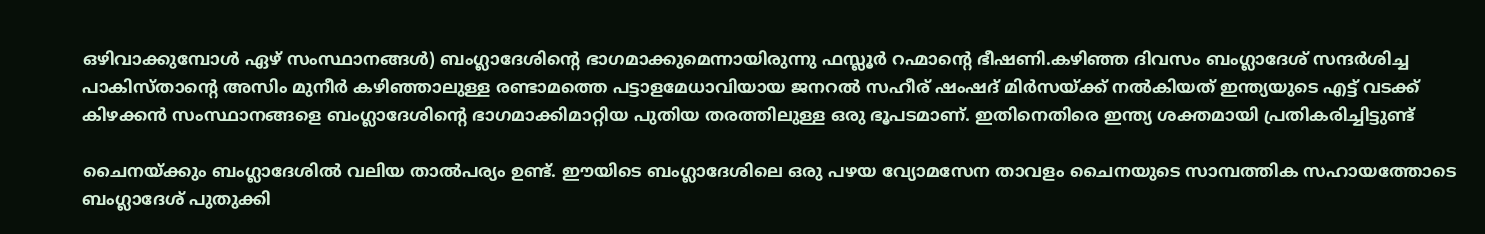ഒഴിവാക്കുമ്പോള്‍ ഏഴ് സംസ്ഥാനങ്ങള്‍) ബംഗ്ലാദേശിന്റെ ഭാഗമാക്കുമെന്നായിരുന്നു ഫസ്ലൂര്‍ റഹ്മാന്റെ ഭീഷണി.കഴിഞ്ഞ ദിവസം ബംഗ്ലാദേശ് സന്ദര്‍ശിച്ച പാകിസ്താന്റെ അസിം മുനീര്‍ കഴിഞ്ഞാലുള്ള രണ്ടാമത്തെ പട്ടാളമേധാവിയായ ജനറല്‍ സഹീര് ഷംഷദ് മിര്‍സയ്‌ക്ക് നല്‍കിയത് ഇന്ത്യയുടെ എട്ട് വടക്ക് കിഴക്കന്‍ സംസ്ഥാനങ്ങളെ ബംഗ്ലാദേശിന്റെ ഭാഗമാക്കിമാറ്റിയ പുതിയ തരത്തിലുള്ള ഒരു ഭൂപടമാണ്. ഇതിനെതിരെ ഇന്ത്യ ശക്തമായി പ്രതികരിച്ചിട്ടുണ്ട്

ചൈനയ്‌ക്കും ബംഗ്ലാദേശില്‍ വലിയ താല്‍പര്യം ഉണ്ട്. ഈയിടെ ബംഗ്ലാദേശിലെ ഒരു പഴയ വ്യോമസേന താവളം ചൈനയുടെ സാമ്പത്തിക സഹായത്തോടെ ബംഗ്ലാദേശ് പുതുക്കി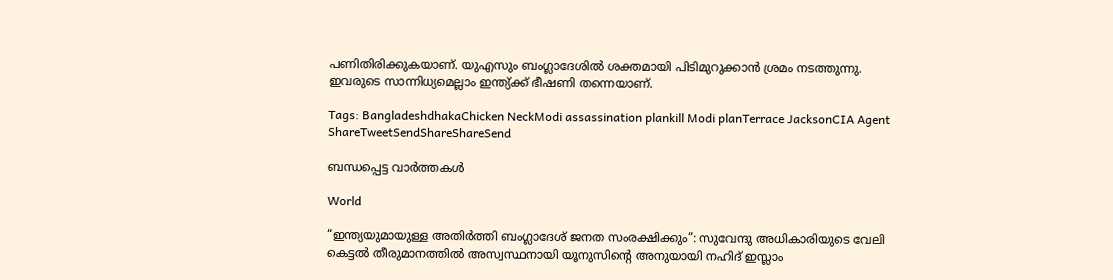പണിതിരിക്കുകയാണ്. യുഎസും ബംഗ്ലാദേശില്‍ ശക്തമായി പിടിമുറുക്കാന്‍ ശ്രമം നടത്തുന്നു. ഇവരുടെ സാന്നിധ്യമെല്ലാം ഇന്ത്യ്‌ക്ക് ഭീഷണി തന്നെയാണ്.

Tags: BangladeshdhakaChicken NeckModi assassination plankill Modi planTerrace JacksonCIA Agent
ShareTweetSendShareShareSend

ബന്ധപ്പെട്ട വാര്‍ത്തകള്‍

World

“ഇന്ത്യയുമായുള്ള അതിർത്തി ബംഗ്ലാദേശ് ജനത സംരക്ഷിക്കും”: സുവേന്ദു അധികാരിയുടെ വേലി കെട്ടൽ തീരുമാനത്തിൽ അസ്വസ്ഥനായി യൂനുസിന്റെ അനുയായി നഹിദ് ഇസ്ലാം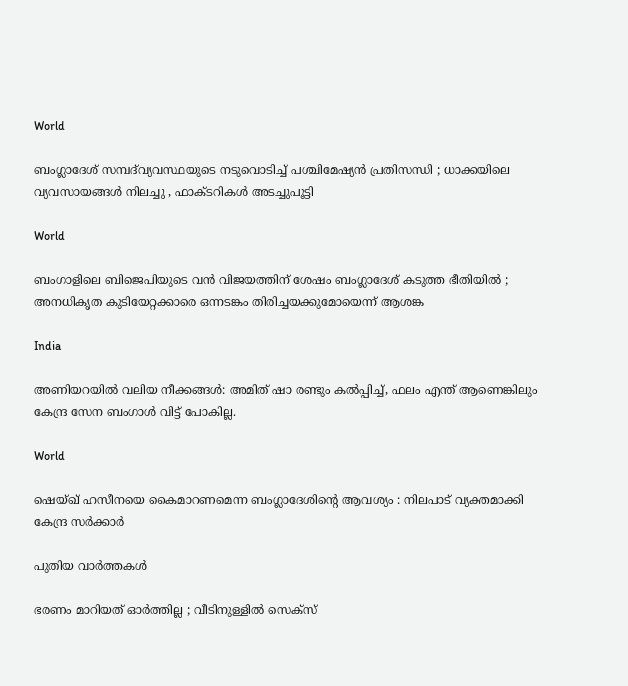World

ബംഗ്ലാദേശ് സമ്പദ്‌വ്യവസ്ഥയുടെ നടുവൊടിച്ച് പശ്ചിമേഷ്യൻ പ്രതിസന്ധി ; ധാക്കയിലെ വ്യവസായങ്ങൾ നിലച്ചു , ഫാക്ടറികൾ അടച്ചുപൂട്ടി

World

ബംഗാളിലെ ബിജെപിയുടെ വൻ വിജയത്തിന് ശേഷം ബംഗ്ലാദേശ് കടുത്ത ഭീതിയിൽ ; അനധികൃത കുടിയേറ്റക്കാരെ ഒന്നടങ്കം തിരിച്ചയക്കുമോയെന്ന് ആശങ്ക

India

അണിയറയിൽ വലിയ നീക്കങ്ങൾ: അമിത് ഷാ രണ്ടും കൽപ്പിച്ച്, ഫലം എന്ത് ആണെങ്കിലും കേന്ദ്ര സേന ബംഗാൾ വിട്ട് പോകില്ല.

World

ഷെയ്ഖ് ഹസീനയെ കൈമാറണമെന്ന ബംഗ്ലാദേശിന്റെ ആവശ്യം : നിലപാട് വ്യക്തമാക്കി കേന്ദ്ര സർക്കാർ

പുതിയ വാര്‍ത്തകള്‍

ഭരണം മാറിയത് ഓർത്തില്ല ; വീടിനുള്ളിൽ സെക്സ്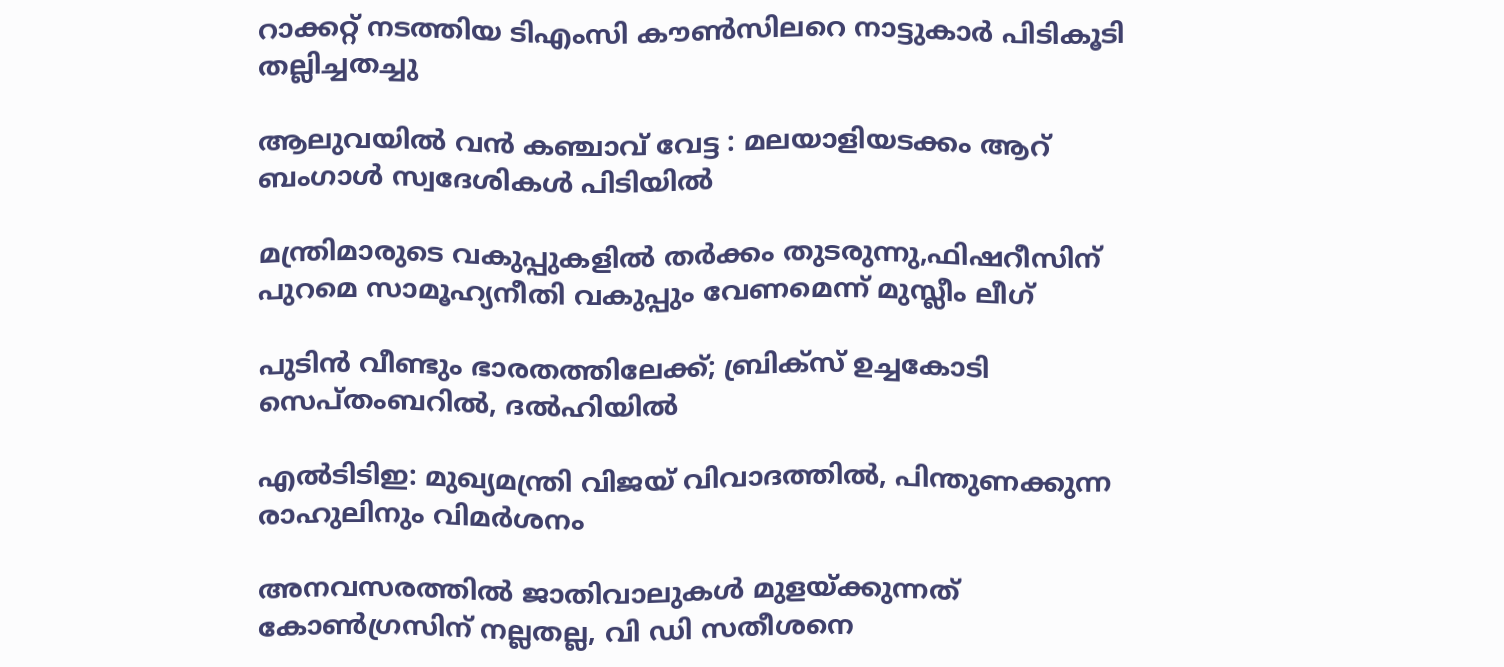റാക്കറ്റ് നടത്തിയ ടിഎംസി കൗൺസിലറെ നാട്ടുകാർ പിടികൂടി തല്ലിച്ചതച്ചു

ആലുവയിൽ വൻ കഞ്ചാവ് വേട്ട : മലയാളിയടക്കം ആറ് ബംഗാൾ സ്വദേശികൾ പിടിയിൽ

മന്ത്രിമാരുടെ വകുപ്പുകളില്‍ തര്‍ക്കം തുടരുന്നു,ഫിഷറീസിന് പുറമെ സാമൂഹ്യനീതി വകുപ്പും വേണമെന്ന് മുസ്ലീം ലീഗ്

പുടിൻ വീണ്ടും ഭാരതത്തിലേക്ക്; ബ്രിക്‌സ് ഉച്ചകോടി സെപ്തംബറിൽ, ദൽഹിയിൽ

എൽടിടിഇ: മുഖ്യമന്ത്രി വിജയ് വിവാദത്തിൽ, പിന്തുണക്കുന്ന രാഹുലിനും വിമർശനം

അനവസരത്തില്‍ ജാതിവാലുകള്‍ മുളയ്‌ക്കുന്നത് കോണ്‍ഗ്രസിന് നല്ലതല്ല, വി ഡി സതീശനെ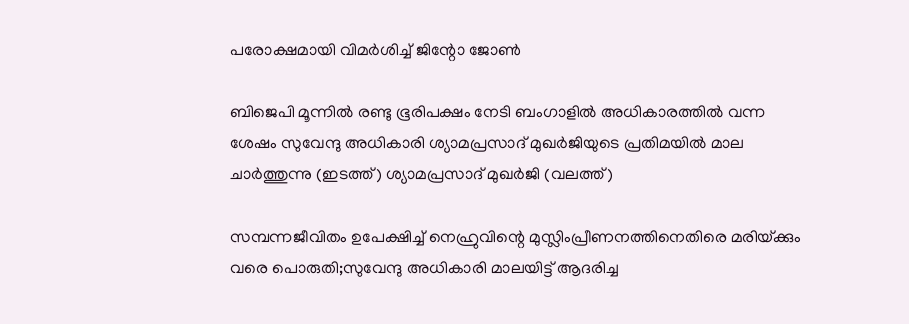പരോക്ഷമായി വിമര്‍ശിച്ച് ജിന്റോ ജോണ്‍

ബിജെപി മൂന്നില്‍ രണ്ടു ഭൂരിപക്ഷം നേടി ബംഗാളില്‍ അധികാരത്തില്‍ വന്ന ശേഷം സുവേന്ദു അധികാരി ശ്യാമപ്രസാദ് മുഖര്‍ജിയുടെ പ്രതിമയില്‍ മാല ചാര്‍ത്തുന്നു (ഇടത്ത്) ശ്യാമപ്രസാദ് മുഖര്‍ജി (വലത്ത്)

സമ്പന്നജീവിതം ഉപേക്ഷിച്ച് നെഹ്രുവിന്റെ മുസ്ലിംപ്രീണനത്തിനെതിരെ മരിയ്‌ക്കും വരെ പൊരുതി;സുവേന്ദു അധികാരി മാലയിട്ട് ആദരിച്ച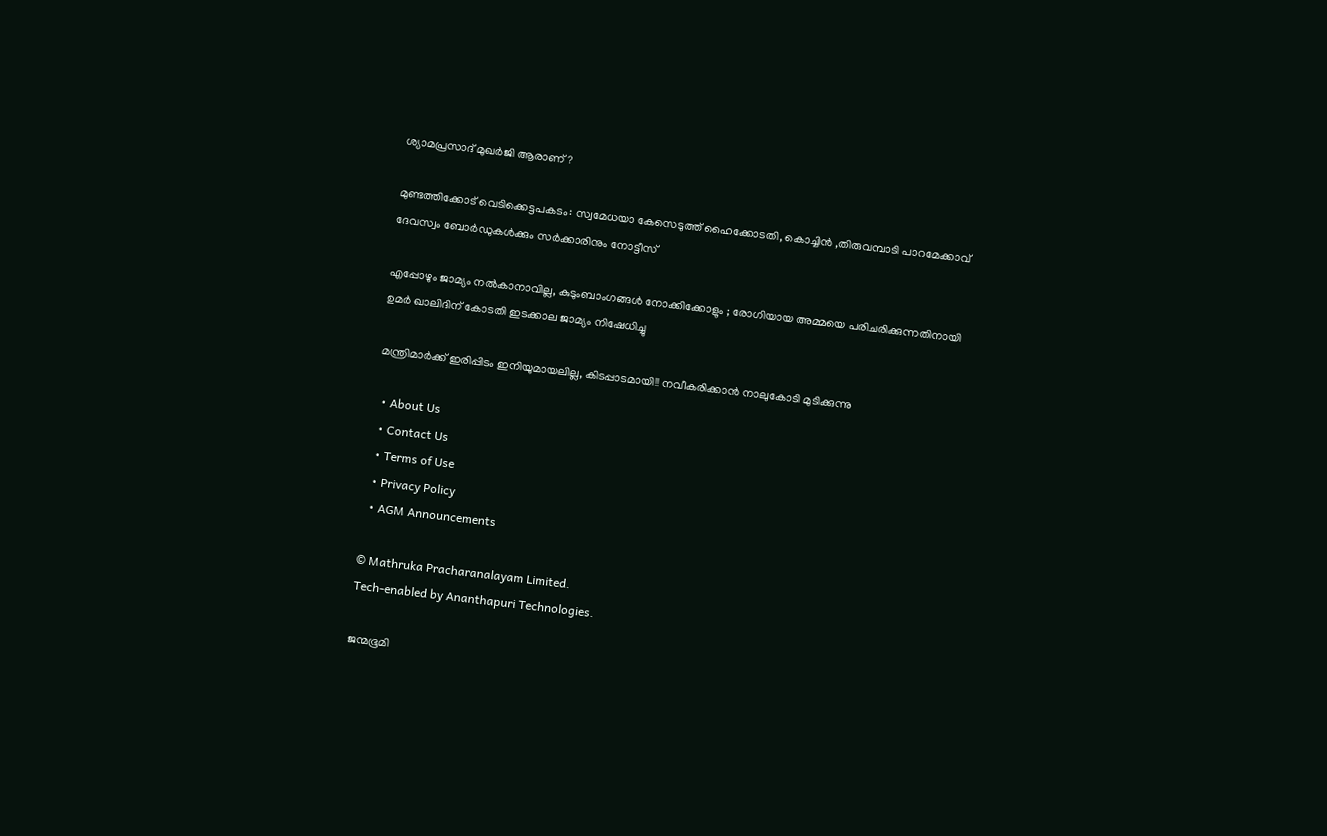ശ്യാമപ്രസാദ് മുഖര്‍ജി ആരാണ്?

മുണ്ടത്തിക്കോട് വെടിക്കെട്ടപകടം: സ്വമേധയാ കേസെടുത്ത് ഹൈക്കോടതി, കൊച്ചിന്‍ ,തിരുവമ്പാടി പാറമേക്കാവ് ദേവസ്വം ബോര്‍ഡുകള്‍ക്കും സര്‍ക്കാരിനും നോട്ടീസ്

എപ്പോഴും ജാമ്യം നൽകാനാവില്ല, കുടുംബാംഗങ്ങൾ നോക്കിക്കോളും ; രോഗിയായ അമ്മയെ പരിചരിക്കുന്നതിനായി ഉമർ ഖാലിദിന് കോടതി ഇടക്കാല ജാമ്യം നിഷേധിച്ചു

മന്ത്രിമാർക്ക് ഇരിപ്പിടം ഇനിയുമായലില്ല, കിടപ്പാടമായി!! നവീകരിക്കാൻ നാലുകോടി മുടിക്കുന്നു

  • About Us
  • Contact Us
  • Terms of Use
  • Privacy Policy
  • AGM Announcements

© Mathruka Pracharanalayam Limited.
Tech-enabled by Ananthapuri Technologies.

ജന്മഭൂമി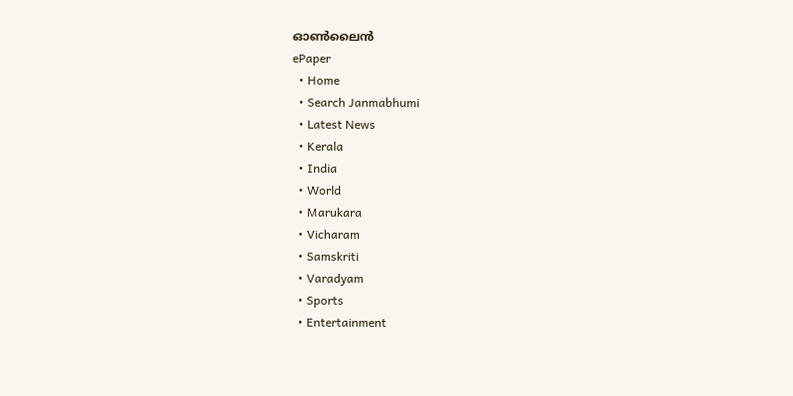ഓണ്‍ലൈന്‍
ePaper
  • Home
  • Search Janmabhumi
  • Latest News
  • Kerala
  • India
  • World
  • Marukara
  • Vicharam
  • Samskriti
  • Varadyam
  • Sports
  • Entertainment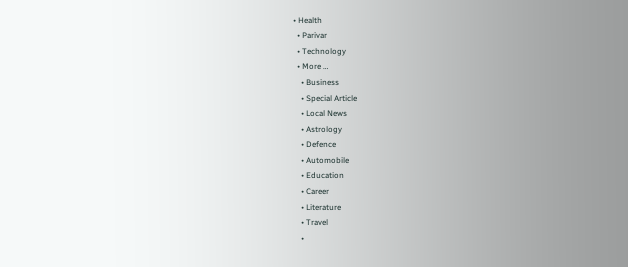• Health
  • Parivar
  • Technology
  • More …
    • Business
    • Special Article
    • Local News
    • Astrology
    • Defence
    • Automobile
    • Education
    • Career
    • Literature
    • Travel
    •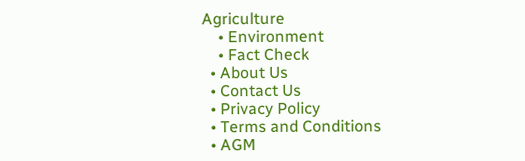Agriculture
    • Environment
    • Fact Check
  • About Us
  • Contact Us
  • Privacy Policy
  • Terms and Conditions
  • AGM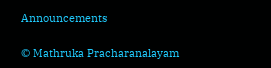Announcements

© Mathruka Pracharanalayam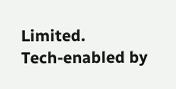Limited.
Tech-enabled by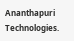Ananthapuri Technologies.